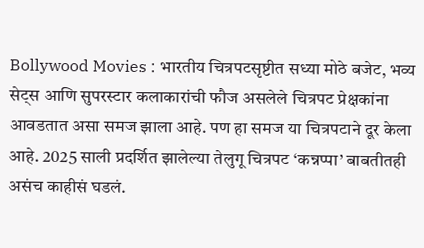Bollywood Movies : भारतीय चित्रपटसृष्टीत सध्या मोठे बजेट, भव्य सेट्स आणि सुपरस्टार कलाकारांची फौज असलेले चित्रपट प्रेक्षकांना आवडतात असा समज झाला आहे. पण हा समज या चित्रपटाने दूर केला आहे. 2025 साली प्रदर्शित झालेल्या तेलुगू चित्रपट ‘कन्नप्पा’ बाबतीतही असंच काहीसं घडलं.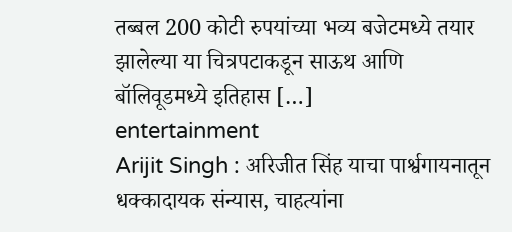तब्बल 200 कोटी रुपयांच्या भव्य बजेटमध्ये तयार झालेल्या या चित्रपटाकडून साऊथ आणि बॉलिवूडमध्ये इतिहास […]
entertainment
Arijit Singh : अरिजीत सिंह याचा पार्श्वगायनातून धक्कादायक संन्यास, चाहत्यांना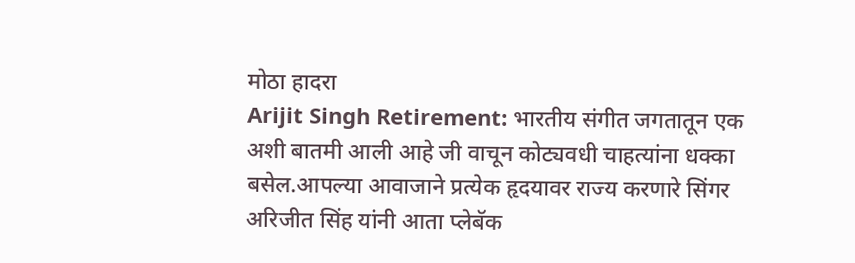मोठा हादरा
Arijit Singh Retirement: भारतीय संगीत जगतातून एक अशी बातमी आली आहे जी वाचून कोट्यवधी चाहत्यांना धक्का बसेल.आपल्या आवाजाने प्रत्येक हृदयावर राज्य करणारे सिंगर अरिजीत सिंह यांनी आता प्लेबॅक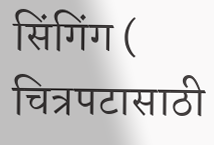सिंगिंग ( चित्रपटासाठी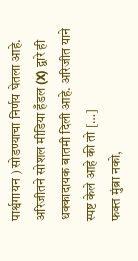पार्श्वगायन ) सोडण्याचा निर्णय घेतला आहे. अरिजीतने सोशल मीडिया हँडल (X) द्वारे ही धक्कादायक बातमी दिली आहे. अरिजीत याने स्पष्ट केले आहे की तो […]
फक्त मुंब्रा नको,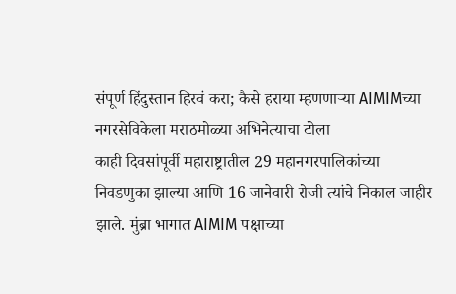संपूर्ण हिंदुस्तान हिरवं करा; कैसे हराया म्हणणाऱ्या AIMIMच्या नगरसेविकेला मराठमोळ्या अभिनेत्याचा टोला
काही दिवसांपूर्वी महाराष्ट्रातील 29 महानगरपालिकांच्या निवडणुका झाल्या आणि 16 जानेवारी रोजी त्यांचे निकाल जाहीर झाले. मुंब्रा भागात AIMIM पक्षाच्या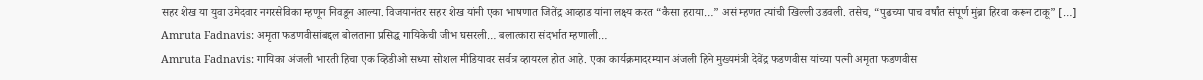सहर शेख या युवा उमेदवार नगरसेविका म्हणून निवडून आल्या. विजयानंतर सहर शेख यांनी एका भाषणात जितेंद्र आव्हाड यांना लक्ष्य करत “कैसा हराया…” असं म्हणत त्यांची खिल्ली उडवली. तसेच, “पुढच्या पाच वर्षांत संपूर्ण मुंब्रा हिरवा करून टाकू” […]
Amruta Fadnavis: अमृता फडणवीसांबद्दल बोलताना प्रसिद्ध गायिकेची जीभ घसरली… बलात्कारा संदर्भात म्हणाली…
Amruta Fadnavis: गायिका अंजली भारती हिचा एक व्हिडीओ सध्या सोशल मीडियावर सर्वत्र व्हायरल होत आहे. एका कार्यक्रमादरम्यान अंजली हिने मुख्यमंत्री देवेंद्र फडणवीस यांच्या पत्नी अमृता फडणवीस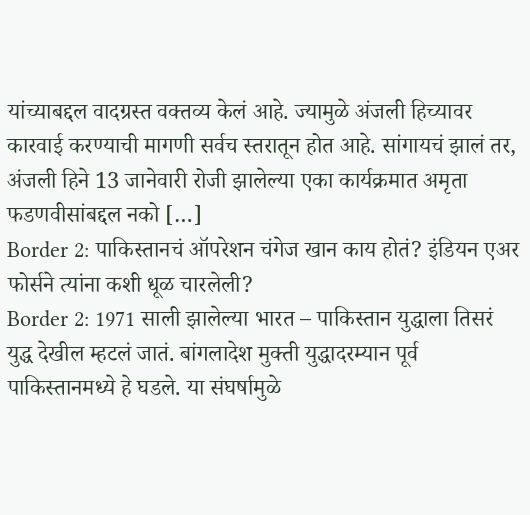यांच्याबद्दल वादग्रस्त वक्तव्य केलं आहे. ज्यामुळे अंजली हिच्यावर कारवाई करण्याची मागणी सर्वच स्तरातून होत आहे. सांगायचं झालं तर, अंजली हिने 13 जानेवारी रोजी झालेल्या एका कार्यक्रमात अमृता फडणवीसांबद्दल नको […]
Border 2: पाकिस्तानचं ऑपरेशन चंगेज खान काय होतं? इंडियन एअर फोर्सने त्यांना कशी धूळ चारलेली?
Border 2: 1971 साली झालेल्या भारत – पाकिस्तान युद्धाला तिसरं युद्ध देखील म्हटलं जातं. बांगलादेश मुक्ती युद्धादरम्यान पूर्व पाकिस्तानमध्ये हे घडले. या संघर्षामुळे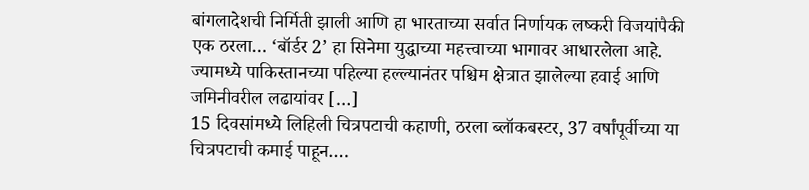बांगलादेशची निर्मिती झाली आणि हा भारताच्या सर्वात निर्णायक लष्करी विजयांपैकी एक ठरला… ‘बॉर्डर 2’ हा सिनेमा युद्धाच्या महत्त्वाच्या भागावर आधारलेला आहे. ज्यामध्ये पाकिस्तानच्या पहिल्या हल्ल्यानंतर पश्चिम क्षेत्रात झालेल्या हवाई आणि जमिनीवरील लढायांवर […]
15 दिवसांमध्ये लिहिली चित्रपटाची कहाणी, ठरला ब्लॉकबस्टर, 37 वर्षांपूर्वीच्या या चित्रपटाची कमाई पाहून….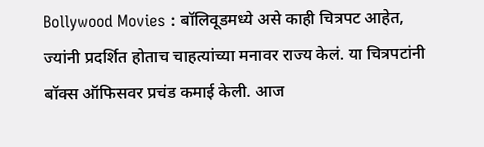Bollywood Movies : बॉलिवूडमध्ये असे काही चित्रपट आहेत, ज्यांनी प्रदर्शित होताच चाहत्यांच्या मनावर राज्य केलं. या चित्रपटांनी बॉक्स ऑफिसवर प्रचंड कमाई केली. आज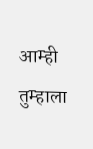आम्ही तुम्हाला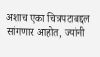अशाच एका चित्रपटाबद्दल सांगणार आहोत, ज्यांनी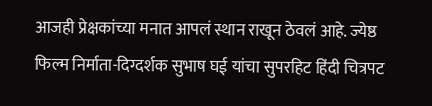आजही प्रेक्षकांच्या मनात आपलं स्थान राखून ठेवलं आहे. ज्येष्ठ फिल्म निर्माता-दिग्दर्शक सुभाष घई यांचा सुपरहिट हिंदी चित्रपट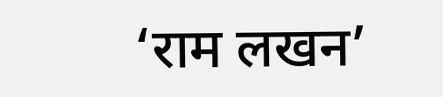‘राम लखन’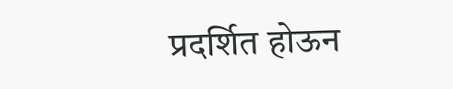प्रदर्शित होऊन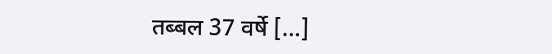तब्बल 37 वर्षे […]